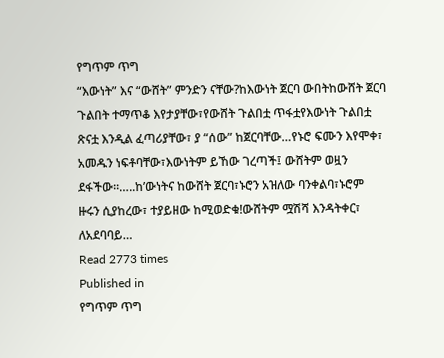የግጥም ጥግ
“እውነት” እና “ውሸት” ምንድን ናቸው?ከእውነት ጀርባ ውበትከውሸት ጀርባ ጉልበት ተማጥቆ እየታያቸው፣የውሸት ጉልበቷ ጥፋቷየእውነት ጉልበቷ ጽናቷ እንዲል ፈጣሪያቸው፣ ያ “ሰው” ከጀርባቸው…የኑሮ ፍሙን እየሞቀ፣ አመዱን ነፍቶባቸው፣እውነትም ይኸው ገረጣች፤ ውሸትም ወዟን ደፋችው፡፡…..ከ’ውነትና ከውሸት ጀርባ፣ኑሮን አዝለው ባንቀልባ፣ኑሮም ዙሩን ሲያከረው፣ ተያይዘው ከሚወድቁ!ውሸትም ሟሽሻ እንዳትቀር፣ ለአደባባይ…
Read 2773 times
Published in
የግጥም ጥግ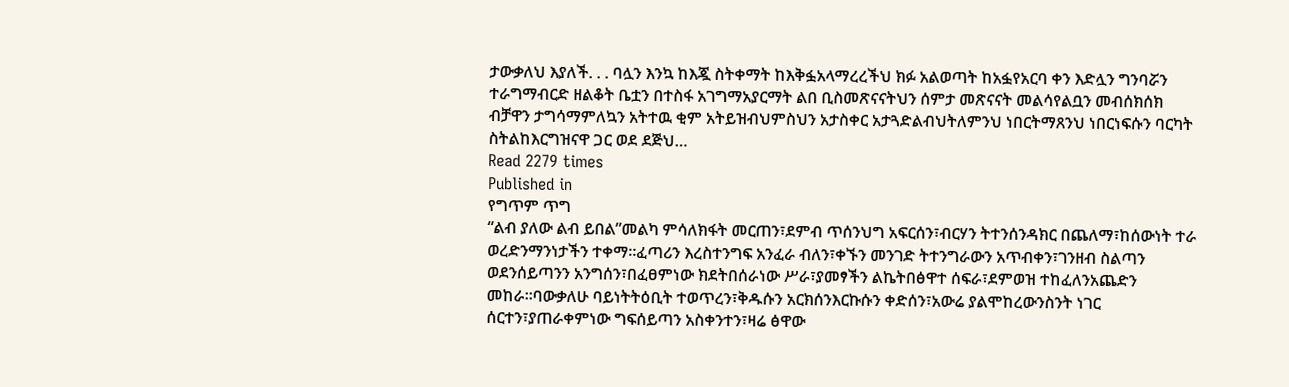ታውቃለህ እያለች. . . ባሏን እንኳ ከእጇ ስትቀማት ከእቅፏአላማረረችህ ክፉ አልወጣት ከአፏየአርባ ቀን እድሏን ግንባሯን ተራግማብርድ ዘልቆት ቤቷን በተስፋ አገግማአያርማት ልበ ቢስመጽናናትህን ሰምታ መጽናናት መልሳየልቧን መብሰክሰክ ብቻዋን ታግሳማምለኳን አትተዉ ቂም አትይዝብህምስህን አታስቀር አታጓድልብህትለምንህ ነበርትማጸንህ ነበርነፍሱን ባርካት ስትልከእርግዝናዋ ጋር ወደ ደጅህ…
Read 2279 times
Published in
የግጥም ጥግ
“ልብ ያለው ልብ ይበል”መልካ ምሳለክፋት መርጠን፣ደምብ ጥሰንህግ አፍርሰን፣ብርሃን ትተንሰንዳክር በጨለማ፣ከሰውነት ተራ ወረድንማንነታችን ተቀማ።ፈጣሪን እረስተንግፍ አንፈራ ብለን፣ቀኙን መንገድ ትተንግራውን አጥብቀን፣ገንዘብ ስልጣን ወደንሰይጣንን አንግሰን፣በፈፀምነው ክደትበሰራነው ሥራ፣ያመፃችን ልኬትበፅዋተ ሰፍራ፣ደምወዝ ተከፈለንአጨድን መከራ።ባውቃለሁ ባይነትትዕቢት ተወጥረን፣ቅዱሱን አርክሰንእርኩሱን ቀድሰን፣አውሬ ያልሞከረውንስንት ነገር ሰርተን፣ያጠራቀምነው ግፍሰይጣን አስቀንተን፣ዛሬ ፅዋው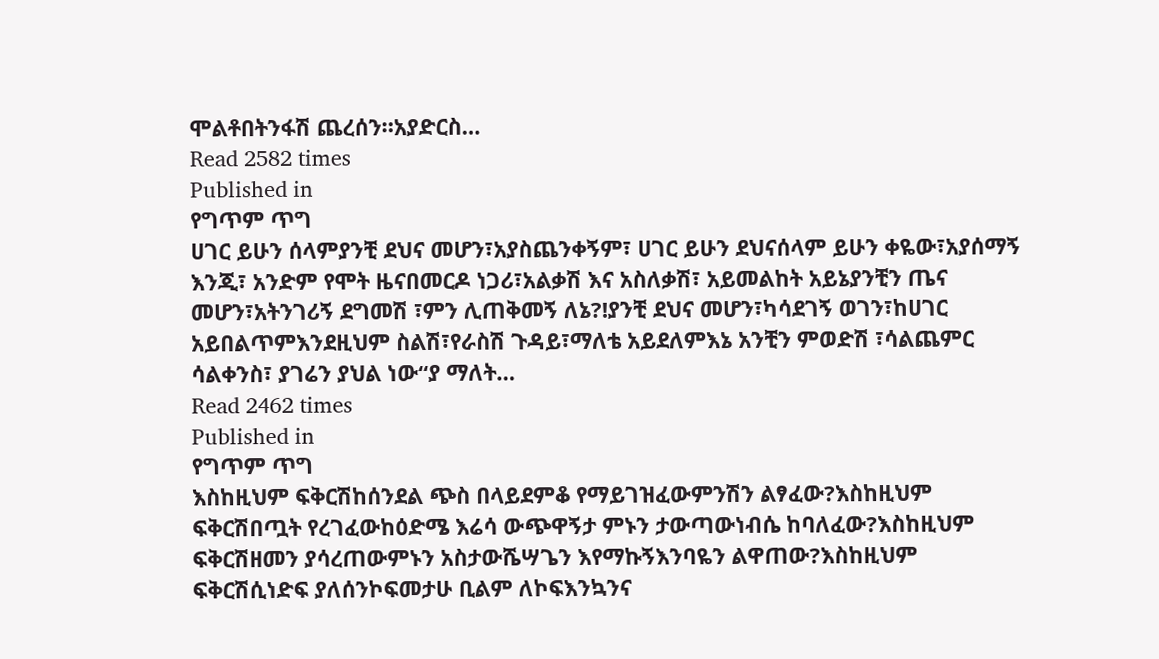ሞልቶበትንፋሽ ጨረሰን።አያድርስ…
Read 2582 times
Published in
የግጥም ጥግ
ሀገር ይሁን ሰላምያንቺ ደህና መሆን፣አያስጨንቀኝም፣ ሀገር ይሁን ደህናሰላም ይሁን ቀዬው፣አያሰማኝ እንጂ፣ አንድም የሞት ዜናበመርዶ ነጋሪ፣አልቃሽ እና አስለቃሽ፣ አይመልከት አይኔያንቺን ጤና መሆን፣አትንገሪኝ ደግመሽ ፣ምን ሊጠቅመኝ ለኔ?!ያንቺ ደህና መሆን፣ካሳደገኝ ወገን፣ከሀገር አይበልጥምእንደዚህም ስልሽ፣የራስሽ ጉዳይ፣ማለቴ አይደለምእኔ አንቺን ምወድሽ ፣ሳልጨምር ሳልቀንስ፣ ያገሬን ያህል ነው“ያ ማለት…
Read 2462 times
Published in
የግጥም ጥግ
እስከዚህም ፍቅርሽከሰንደል ጭስ በላይደምቆ የማይገዝፈውምንሽን ልፃፈው?እስከዚህም ፍቅርሽበጧት የረገፈውከዕድሜ እሬሳ ውጭዋኝታ ምኑን ታውጣውነብሴ ከባለፈው?እስከዚህም ፍቅርሽዘመን ያሳረጠውምኑን አስታውሼሣጌን እየማኩኝእንባዬን ልዋጠው?እስከዚህም ፍቅርሽሲነድፍ ያለሰንኮፍመታሁ ቢልም ለኮፍእንኳንና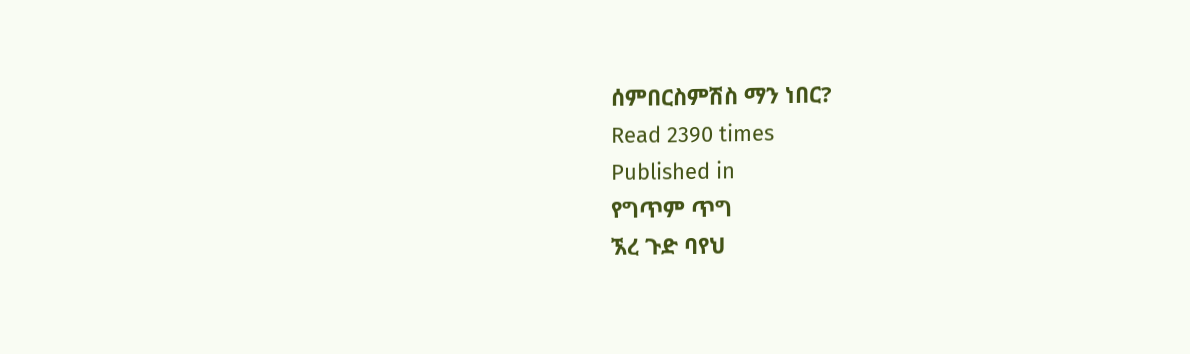ሰምበርስምሽስ ማን ነበር?
Read 2390 times
Published in
የግጥም ጥግ
ኧረ ጉድ ባየህ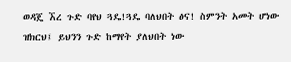ወዳጄ ኧረ ጉድ ባየህ ጓዴ!ጓዴ ባለህበት ፅና! ስምንት አመት ሆነው ዝክርህ፤ ይህንን ጉድ ከማየት ያለህበት ነው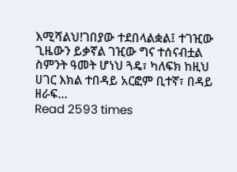እሚሻልህ!ገበያው ተደበላልቋል፤ ተገዢው ጊዜውን ይቃኛል ገዢው ግና ተሰናብቷል ስምንት ዓመት ሆነህ ጓዴ፣ ካለፍክ ከዚህ ሀገር እክል ተበዳይ አርፎም ቢተኛ፣ በዳይ ዘራፍ…
Read 2593 times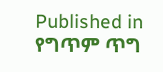Published in
የግጥም ጥግ